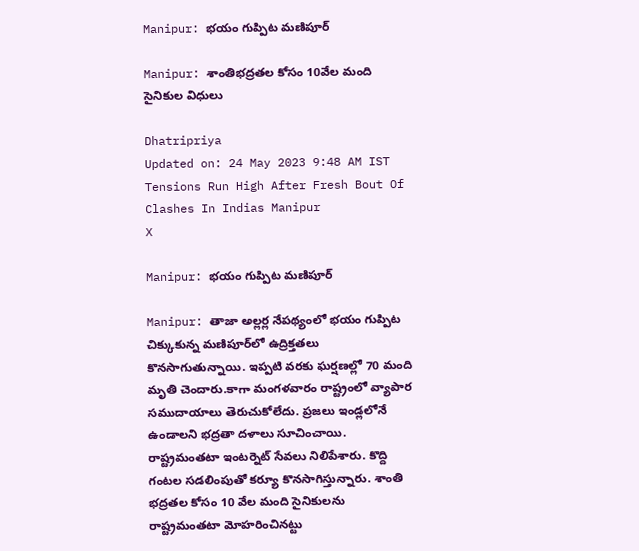Manipur: భయం గుప్పిట మణిపూర్‌

Manipur: శాంతిభద్రతల కోసం 10వేల మంది సైనికుల విధులు

Dhatripriya
Updated on: 24 May 2023 9:48 AM IST
Tensions Run High After Fresh Bout Of Clashes In Indias Manipur
X

Manipur: భయం గుప్పిట మణిపూర్‌

Manipur: తాజా అల్లర్ల నేపథ్యంలో భయం గుప్పిట చిక్కుకున్న మణిపూర్‌లో ఉద్రిక్తతలు కొనసాగుతున్నాయి. ఇప్పటి వరకు ఘర్షణల్లో 70 మంది మృతి చెందారు.కాగా మంగళవారం రాష్ట్రంలో వ్యాపార సముదాయాలు తెరుచుకోలేదు. ప్రజలు ఇండ్లలోనే ఉండాలని భద్రతా దళాలు సూచించాయి. రాష్ట్రమంతటా ఇంటర్నెట్‌ సేవలు నిలిపేశారు. కొద్ది గంటల సడలింపుతో కర్యూ కొనసాగిస్తున్నారు. శాంతి భద్రతల కోసం 10 వేల మంది సైనికులను రాష్ట్రమంతటా మోహరించినట్టు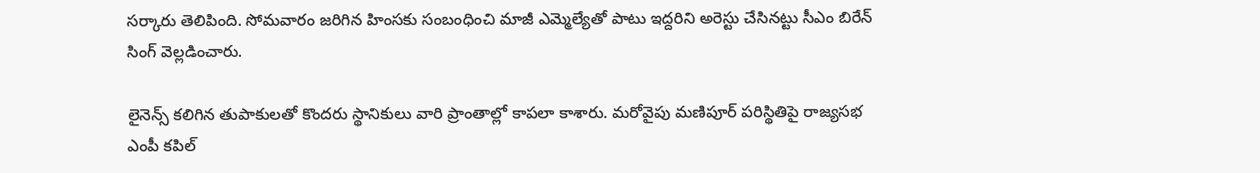సర్కారు తెలిపింది. సోమవారం జరిగిన హింసకు సంబంధించి మాజీ ఎమ్మెల్యేతో పాటు ఇద్దరిని అరెస్టు చేసినట్టు సీఎం బిరేన్‌ సింగ్‌ వెల్లడించారు.

లైనెన్స్‌ కలిగిన తుపాకులతో కొందరు స్థానికులు వారి ప్రాంతాల్లో కాపలా కాశారు. మరోవైపు మణిపూర్‌ పరిస్థితిపై రాజ్యసభ ఎంపీ కపిల్‌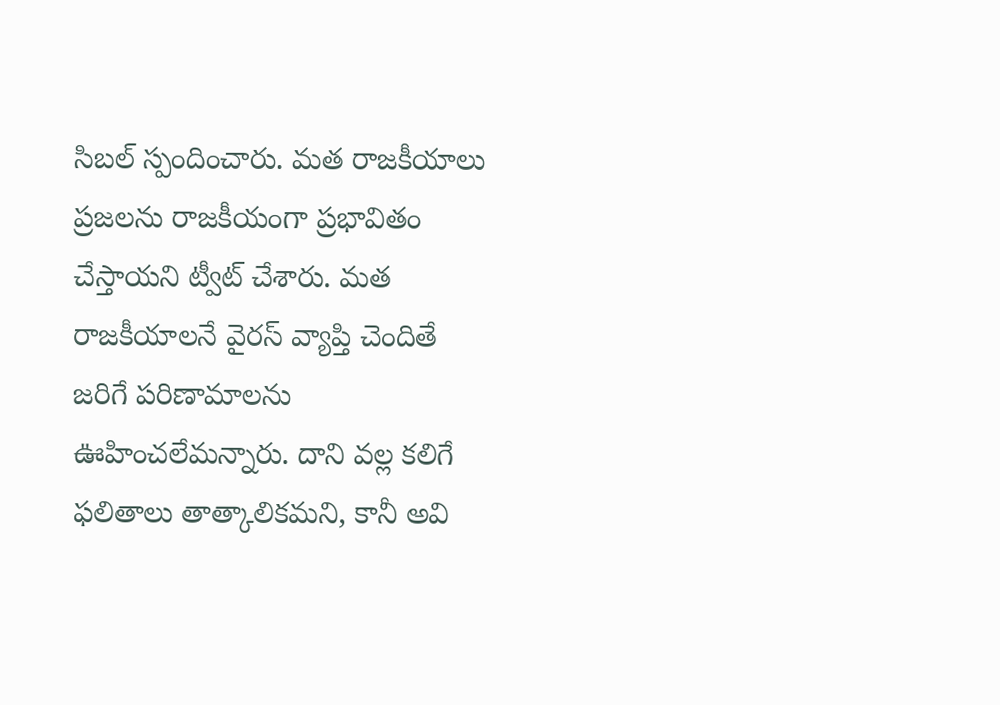సిబల్‌ స్పందించారు. మత రాజకీయాలు ప్రజలను రాజకీయంగా ప్రభావితం చేస్తాయని ట్వీట్‌ చేశారు. మత రాజకీయాలనే వైరస్‌ వ్యాప్తి చెందితే జరిగే పరిణామాలను ఊహించలేమన్నారు. దాని వల్ల కలిగే ఫలితాలు తాత్కాలికమని, కానీ అవి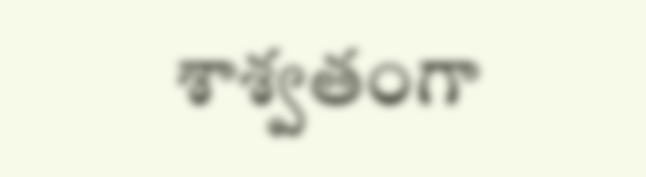శాశ్వతంగా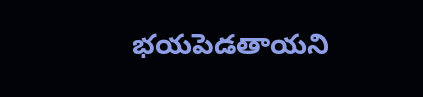భయపెడతాయని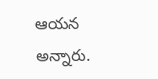ఆయన అన్నారు.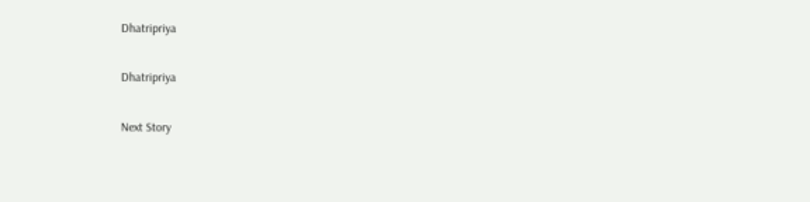Dhatripriya

Dhatripriya

Next Story